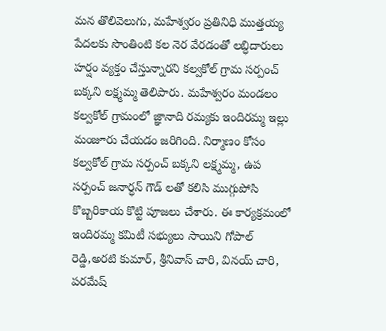మన తొలివెలుగు, మహేశ్వరం ప్రతినిధి ముత్తయ్య
పేదలకు సొంతింటి కల నెర వేరడంతో లబ్ధిదారులు హర్షం వ్యక్తం చేస్తున్నారని కల్వకోల్ గ్రామ సర్పంచ్ బక్కని లక్ష్మమ్మ తెలిపారు. మహేశ్వరం మండలం కల్వకోల్ గ్రామంలో జ్ఞానాది రమ్యకు ఇందిరమ్మ ఇల్లు మంజూరు చేయడం జరిగింది. నిర్మాణం కోసం కల్వకోల్ గ్రామ సర్పంచ్ బక్కని లక్ష్మమ్మ, ఉప సర్పంచ్ జనార్ధన్ గౌడ్ లతో కలిసి ముగ్గుపోసి కొబ్బరికాయ కొట్టి పూజలు చేశారు. ఈ కార్యక్రమంలో ఇందిరమ్మ కమిటీ సభ్యులు సాయిని గోపాల్ రెడ్డి,అరటి కుమార్, శ్రీనివాస్ చారి, వినయ్ చారి, పరమేష్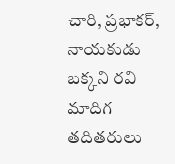చారి, ప్రభాకర్, నాయకుడు బక్కని రవి మాదిగ తదితరులు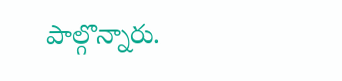పాల్గొన్నారు.